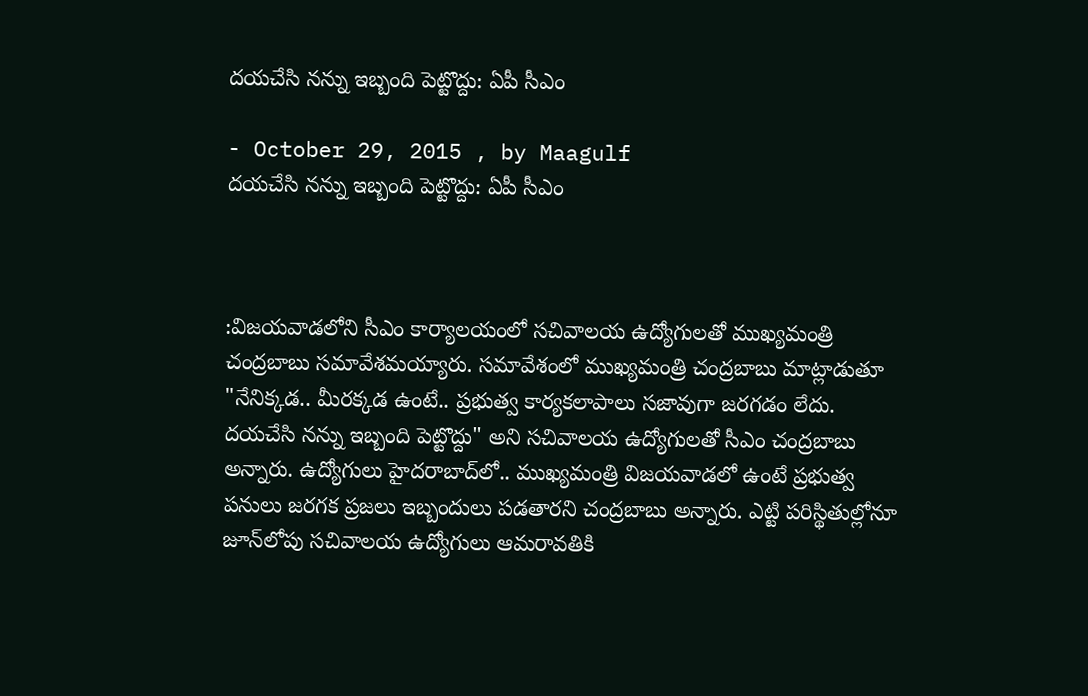దయచేసి నన్ను ఇబ్బంది పెట్టొద్దు: ఏపీ సీఎం

- October 29, 2015 , by Maagulf
దయచేసి నన్ను ఇబ్బంది పెట్టొద్దు: ఏపీ సీఎం



:విజయవాడలోని సీఎం కార్యాలయంలో సచివాలయ ఉద్యోగులతో ముఖ్యమంత్రి చంద్రబాబు సమావేశమయ్యారు. సమావేశంలో ముఖ్యమంత్రి చంద్రబాబు మాట్లాడుతూ "నేనిక్కడ.. మీరక్కడ ఉంటే.. ప్రభుత్వ కార్యకలాపాలు సజావుగా జరగడం లేదు. దయచేసి నన్ను ఇబ్బంది పెట్టొద్దు" అని సచివాలయ ఉద్యోగులతో సీఎం చంద్రబాబు అన్నారు. ఉద్యోగులు హైదరాబాద్‌లో.. ముఖ్యమంత్రి విజయవాడలో ఉంటే ప్రభుత్వ పనులు జరగక ప్రజలు ఇబ్బందులు పడతారని చంద్రబాబు అన్నారు. ఎట్టి పరిస్థితుల్లోనూ జూన్‌లోపు సచివాలయ ఉద్యోగులు ఆమరావతికి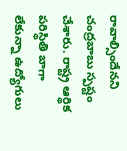రావాల్సిందేనని చంద్రబాబు స్పష్టం చేశారు. రాష్ట్ర ఆర్థిక పరిస్థితి బాగా లేకున్నా ఉద్యోగులు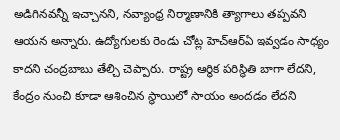అడిగినవన్నీ ఇచ్చానని, నవ్యాంధ్ర నిర్మాణానికి త్యాగాలు తప్పవని ఆయన అన్నారు. ఉద్యోగులకు రెండు చోట్ల హెచ్ఆర్ఏ ఇవ్వడం సాధ్యం కాదని చంద్రబాబు తేల్చి చెప్పారు. రాష్ట్ర ఆర్థిక పరిస్థితి బాగా లేదని, కేంద్రం నుంచి కూడా ఆశించిన స్థాయిలో సాయం అందడం లేదని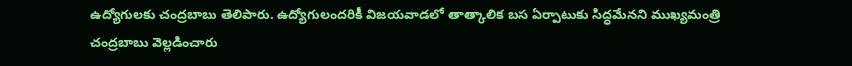ఉద్యోగులకు చంద్రబాబు తెలిపారు. ఉద్యోగులందరికీ విజయవాడలో తాత్కాలిక బస ఏర్పాటుకు సిద్ధమేనని ముఖ్యమంత్రి చంద్రబాబు వెల్లడించారు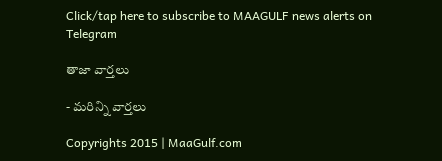Click/tap here to subscribe to MAAGULF news alerts on Telegram

తాజా వార్తలు

- మరిన్ని వార్తలు

Copyrights 2015 | MaaGulf.com